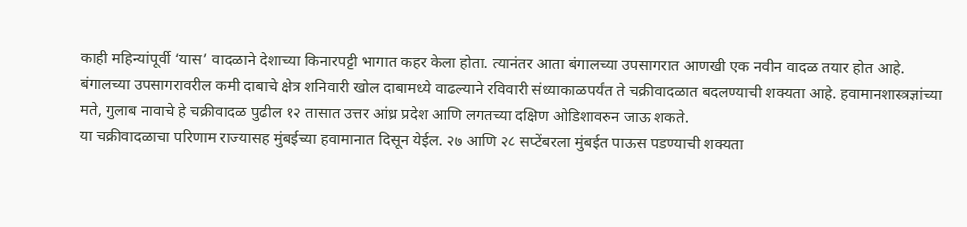काही महिन्यांपूर्वी ‘यास’ वादळाने देशाच्या किनारपट्टी भागात कहर केला होता. त्यानंतर आता बंगालच्या उपसागरात आणखी एक नवीन वादळ तयार होत आहे. बंगालच्या उपसागरावरील कमी दाबाचे क्षेत्र शनिवारी खोल दाबामध्ये वाढल्याने रविवारी संध्याकाळपर्यंत ते चक्रीवादळात बदलण्याची शक्यता आहे. हवामानशास्त्रज्ञांच्या मते, गुलाब नावाचे हे चक्रीवादळ पुढील १२ तासात उत्तर आंध्र प्रदेश आणि लगतच्या दक्षिण ओडिशावरुन जाऊ शकते.
या चक्रीवादळाचा परिणाम राज्यासह मुंबईच्या हवामानात दिसून येईल. २७ आणि २८ सप्टेंबरला मुंबईत पाऊस पडण्याची शक्यता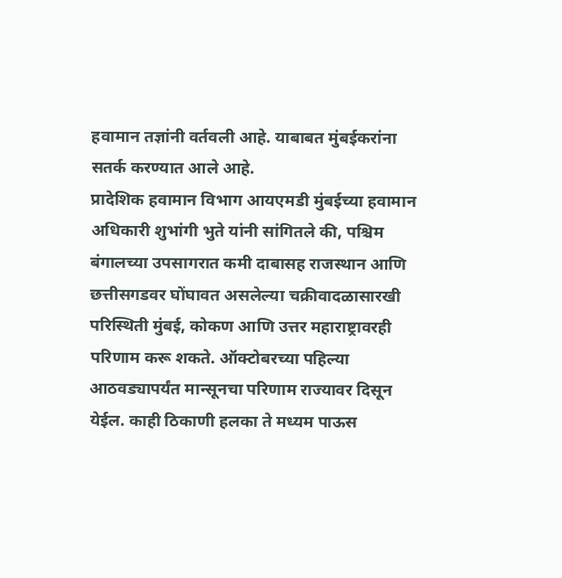हवामान तज्ञांनी वर्तवली आहे. याबाबत मुंबईकरांना सतर्क करण्यात आले आहे.
प्रादेशिक हवामान विभाग आयएमडी मुंबईच्या हवामान अधिकारी शुभांगी भुते यांनी सांगितले की, पश्चिम बंगालच्या उपसागरात कमी दाबासह राजस्थान आणि छत्तीसगडवर घोंघावत असलेल्या चक्रीवादळासारखी परिस्थिती मुंबई, कोकण आणि उत्तर महाराष्ट्रावरही परिणाम करू शकते. ऑक्टोबरच्या पहिल्या आठवड्यापर्यंत मान्सूनचा परिणाम राज्यावर दिसून येईल. काही ठिकाणी हलका ते मध्यम पाऊस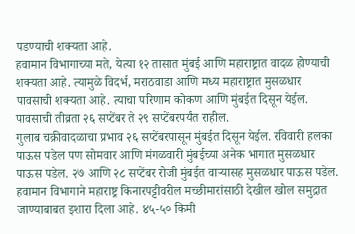पडण्याची शक्यता आहे.
हवामान विभागाच्या मते, येत्या १२ तासात मुंबई आणि महाराष्ट्रात वादळ होण्याची शक्यता आहे. त्यामुळे विदर्भ, मराठवाडा आणि मध्य महाराष्ट्रात मुसळधार पावसाची शक्यता आहे. त्याचा परिणाम कोकण आणि मुंबईत दिसून येईल. पावसाची तीव्रता २६ सप्टेंबर ते २९ सप्टेंबरपर्यंत राहील.
गुलाब चक्रीवादळाचा प्रभाव २६ सप्टेंबरपासून मुंबईत दिसून येईल. रविवारी हलका पाऊस पडेल पण सोमवार आणि मंगळवारी मुंबईच्या अनेक भागात मुसळधार पाऊस पडेल. २७ आणि २८ सप्टेंबर रोजी मुंबईत वाऱ्यासह मुसळधार पाऊस पडेल.
हवामान विभागाने महाराष्ट्र किनारपट्टीवरील मच्छीमारांसाठी देखील खोल समुद्रात जाण्याबाबत इशारा दिला आहे. ४५-५० किमी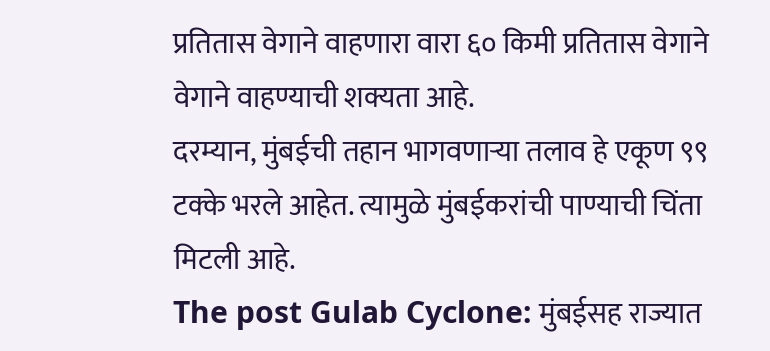प्रतितास वेगाने वाहणारा वारा ६० किमी प्रतितास वेगाने वेगाने वाहण्याची शक्यता आहे.
दरम्यान, मुंबईची तहान भागवणाऱ्या तलाव हे एकूण ९९ टक्के भरले आहेत. त्यामुळे मुंबईकरांची पाण्याची चिंता मिटली आहे.
The post Gulab Cyclone: मुंबईसह राज्यात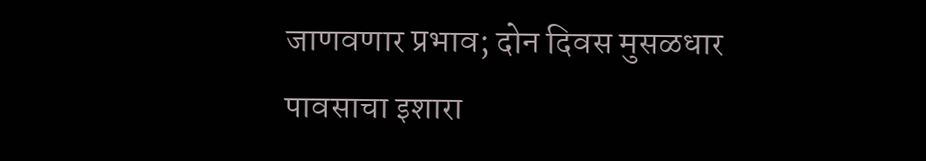जाणवणार प्रभाव; दोन दिवस मुसळधार पावसाचा इशारा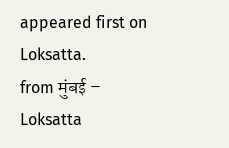appeared first on Loksatta.
from मुंबई – Loksatta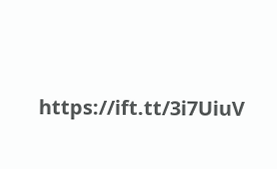https://ift.tt/3i7UiuV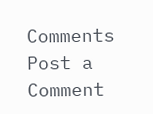Comments
Post a Comment